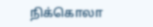நிக்கொலா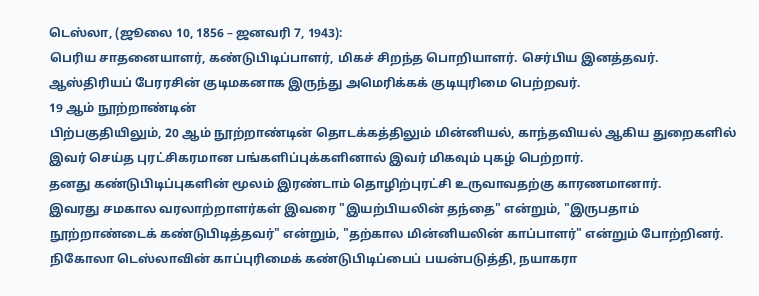டெஸ்லா, (ஜூலை 10, 1856 – ஜனவரி 7, 1943):
பெரிய சாதனையாளர், கண்டுபிடிப்பாளர், மிகச் சிறந்த பொறியாளர். செர்பிய இனத்தவர். ஆஸ்திரியப் பேரரசின் குடிமகனாக இருந்து அமெரிக்கக் குடியுரிமை பெற்றவர்.
19 ஆம் நூற்றாண்டின்
பிற்பகுதியிலும், 20 ஆம் நூற்றாண்டின் தொடக்கத்திலும் மின்னியல், காந்தவியல் ஆகிய துறைகளில் இவர் செய்த புரட்சிகரமான பங்களிப்புக்களினால் இவர் மிகவும் புகழ் பெற்றார்.
தனது கண்டுபிடிப்புகளின் மூலம் இரண்டாம் தொழிற்புரட்சி உருவாவதற்கு காரணமானார்.
இவரது சமகால வரலாற்றாளர்கள் இவரை "இயற்பியலின் தந்தை" என்றும், "இருபதாம் நூற்றாண்டைக் கண்டுபிடித்தவர்" என்றும், "தற்கால மின்னியலின் காப்பாளர்" என்றும் போற்றினர்.
நிகோலா டெஸ்லாவின் காப்புரிமைக் கண்டுபிடிப்பைப் பயன்படுத்தி, நயாகரா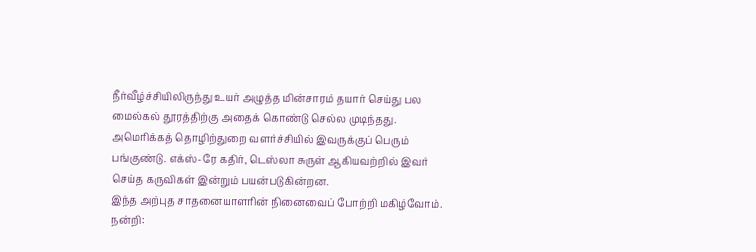நீர்வீழ்ச்சியிலிருந்து உயர் அழுத்த மின்சாரம் தயார் செய்து பல மைல்கல் தூரத்திற்கு அதைக் கொண்டு செல்ல முடிந்தது. அமெரிக்கத் தொழிற்துறை வளர்ச்சியில் இவருக்குப் பெரும் பங்குண்டு. எக்ஸ்-ரே கதிர், டெஸ்லா சுருள் ஆகியவற்றில் இவர் செய்த கருவிகள் இன்றும் பயன்படுகின்றன.
இந்த அற்புத சாதனையாளரின் நினைவைப் போற்றி மகிழ்வோம்.
நன்றி: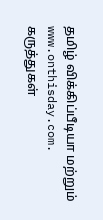தமிழ் விக்கிப்பீடியா மற்றும்
www.onthisday.com.
கருத்துகள்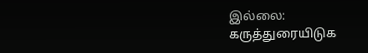இல்லை:
கருத்துரையிடுக